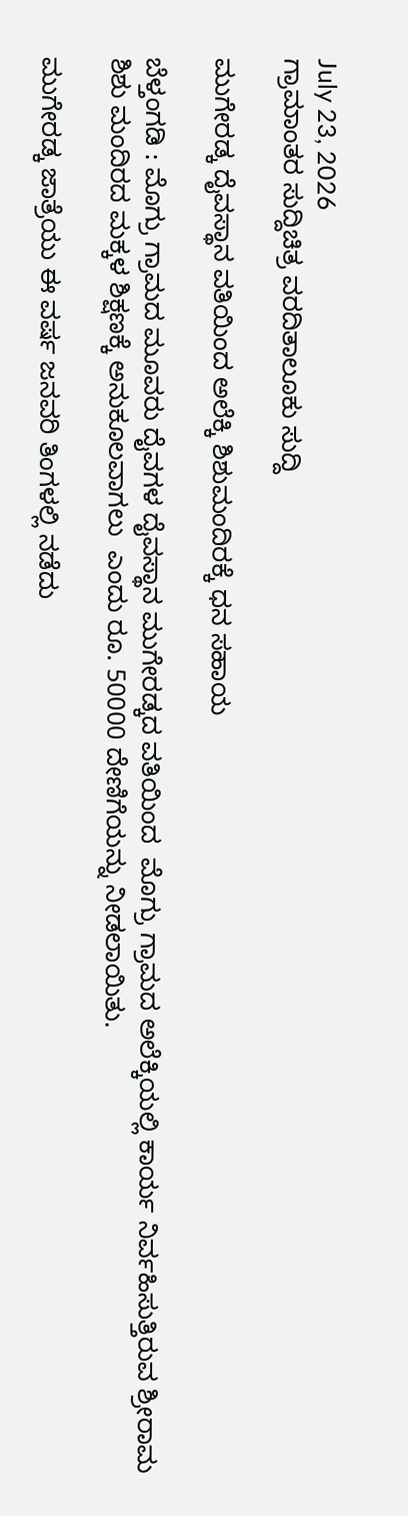July 23, 2026
ಗ್ರಾಮಾಂತರ ಸುದ್ದಿಚಿತ್ರ ವರದಿತಾಲೂಕು ಸುದ್ದಿ

ಮುಗೇರಡ್ಕ ದೈವಸ್ಥಾನ ವತಿಯಿಂದ ಅಲೆಕ್ಕಿ ಶಿಶುಮಂದಿರಕ್ಕೆ ಧನ ಸಹಾಯ

ಬೆಳ್ತಂಗಡಿ : ಮೊಗ್ರು ಗ್ರಾಮದ ಮೂವರು ದೈವಗಳ ದೈವಸ್ಥಾನ ಮುಗೇರಡ್ಕದ ವತಿಯಿಂದ  ಮೊಗ್ರು ಗ್ರಾಮದ ಅಲೆಕ್ಕಿಯಲ್ಲಿ ಕಾರ್ಯ ನಿರ್ವಹಿಸುತ್ತಿರುವ ಶ್ರೀರಾಮ ಶಿಶು ಮಂದಿರದ ಮಕ್ಕಳ ಶಿಕ್ಷಣಕ್ಕೆ ಅನುಕೂಲವಾಗಲು  ಎಂದು ರೂ. 50000 ದೇಣಿಗೆಯನ್ನು ನೀಡಲಾಯಿತು.

ಮುಗೇರಡ್ಕ ಜಾತ್ರೆಯು ಈ ವರ್ಷ ಜನವರಿ ತಿಂಗಳಲ್ಲಿ ನಡೆದು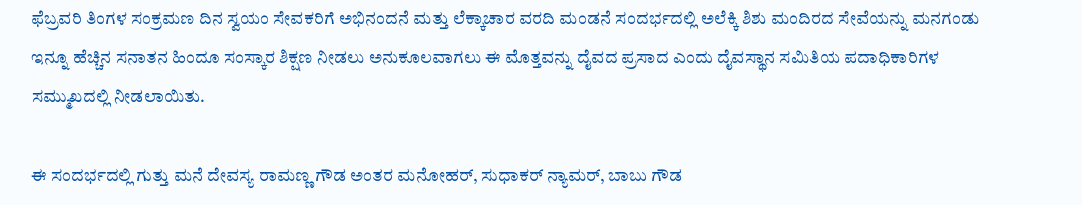ಫೆಬ್ರವರಿ ತಿಂಗಳ ಸಂಕ್ರಮಣ ದಿನ ಸ್ವಯಂ ಸೇವಕರಿಗೆ ಅಭಿನಂದನೆ ಮತ್ತು ಲೆಕ್ಕಾಚಾರ ವರದಿ ಮಂಡನೆ ಸಂದರ್ಭದಲ್ಲಿ ಅಲೆಕ್ಕಿ ಶಿಶು ಮಂದಿರದ ಸೇವೆಯನ್ನು ಮನಗಂಡು ಇನ್ನೂ ಹೆಚ್ಚಿನ ಸನಾತನ ಹಿಂದೂ ಸಂಸ್ಕಾರ ಶಿಕ್ಷಣ ನೀಡಲು ಅನುಕೂಲವಾಗಲು ಈ ಮೊತ್ತವನ್ನು ದೈವದ ಪ್ರಸಾದ ಎಂದು ದೈವಸ್ಥಾನ ಸಮಿತಿಯ ಪದಾಧಿಕಾರಿಗಳ ಸಮ್ಮುಖದಲ್ಲಿ ನೀಡಲಾಯಿತು.

ಈ ಸಂದರ್ಭದಲ್ಲಿ ಗುತ್ತು ಮನೆ ದೇವಸ್ಯ ರಾಮಣ್ಣ ಗೌಡ ಅಂತರ ಮನೋಹರ್, ಸುಧಾಕರ್ ನ್ಯಾಮರ್, ಬಾಬು ಗೌಡ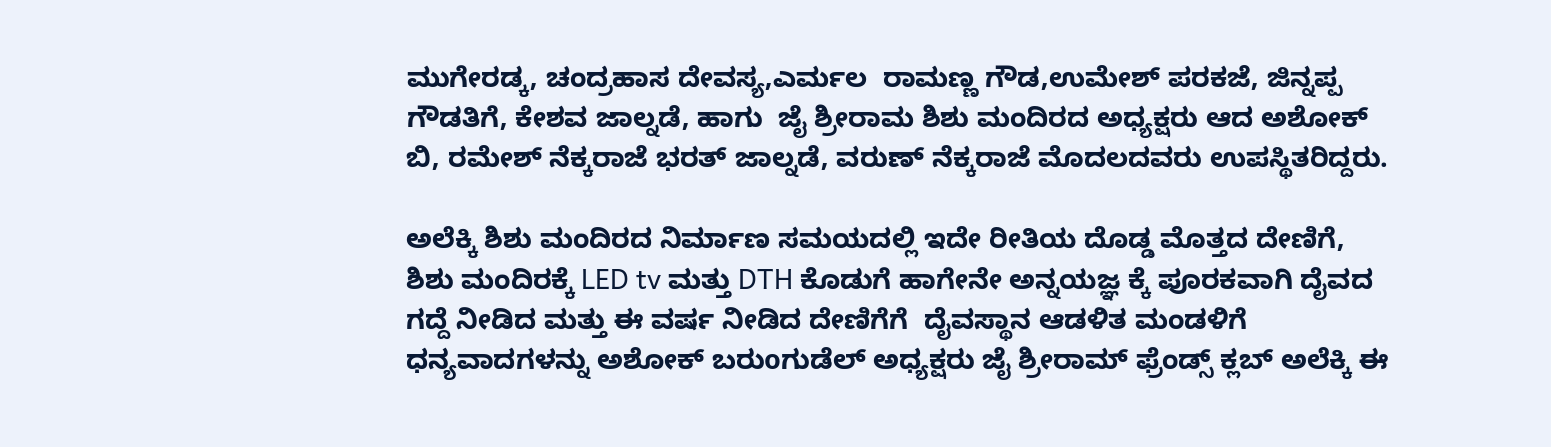ಮುಗೇರಡ್ಕ, ಚಂದ್ರಹಾಸ ದೇವಸ್ಯ,ಎರ್ಮಲ  ರಾಮಣ್ಣ ಗೌಡ,ಉಮೇಶ್ ಪರಕಜೆ, ಜಿನ್ನಪ್ಪ ಗೌಡತಿಗೆ, ಕೇಶವ ಜಾಲ್ನಡೆ, ಹಾಗು  ಜೈ ಶ್ರೀರಾಮ ಶಿಶು ಮಂದಿರದ ಅಧ್ಯಕ್ಷರು ಆದ ಅಶೋಕ್ ಬಿ, ರಮೇಶ್ ನೆಕ್ಕರಾಜೆ ಭರತ್ ಜಾಲ್ನಡೆ, ವರುಣ್ ನೆಕ್ಕರಾಜೆ ಮೊದಲದವರು ಉಪಸ್ಥಿತರಿದ್ದರು.

ಅಲೆಕ್ಕಿ ಶಿಶು ಮಂದಿರದ ನಿರ್ಮಾಣ ಸಮಯದಲ್ಲಿ ಇದೇ ರೀತಿಯ ದೊಡ್ಡ ಮೊತ್ತದ ದೇಣಿಗೆ, ಶಿಶು ಮಂದಿರಕ್ಕೆ LED tv ಮತ್ತು DTH ಕೊಡುಗೆ ಹಾಗೇನೇ ಅನ್ನಯಜ್ಞ ಕ್ಕೆ ಪೂರಕವಾಗಿ ದೈವದ ಗದ್ದೆ ನೀಡಿದ ಮತ್ತು ಈ ವರ್ಷ ನೀಡಿದ ದೇಣಿಗೆಗೆ  ದೈವಸ್ಥಾನ ಆಡಳಿತ ಮಂಡಳಿಗೆ ಧನ್ಯವಾದಗಳನ್ನು ಅಶೋಕ್ ಬರುoಗುಡೆಲ್ ಅಧ್ಯಕ್ಷರು ಜೈ ಶ್ರೀರಾಮ್ ಫ್ರೆಂಡ್ಸ್ ಕ್ಲಬ್ ಅಲೆಕ್ಕಿ ಈ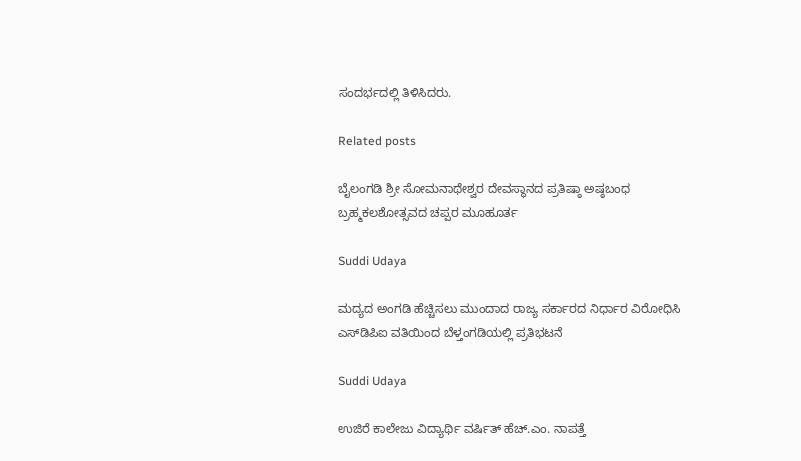ಸಂದರ್ಭದಲ್ಲಿ ತಿಳಿಸಿದರು.

Related posts

ಬೈಲಂಗಡಿ ಶ್ರೀ ಸೋಮನಾಥೇಶ್ವರ ದೇವಸ್ಥಾನದ ಪ್ರತಿಷ್ಠಾ ಅಷ್ಠಬಂಧ ಬ್ರಹ್ಮಕಲಶೋತ್ಸವದ ಚಪ್ಪರ ಮೂಹೂರ್ತ

Suddi Udaya

ಮದ್ಯದ ಅಂಗಡಿ ಹೆಚ್ಚಿಸಲು ಮುಂದಾದ ರಾಜ್ಯ ಸರ್ಕಾರದ ನಿರ್ಧಾರ ವಿರೋಧಿಸಿ ಎಸ್‌ಡಿಪಿಐ ವತಿಯಿಂದ ಬೆಳ್ತಂಗಡಿಯಲ್ಲಿ ಪ್ರತಿಭಟನೆ

Suddi Udaya

ಉಜಿರೆ ಕಾಲೇಜು ವಿದ್ಯಾರ್ಥಿ ವರ್ಷಿತ್ ಹೆಚ್.ಎಂ. ನಾಪತ್ತೆ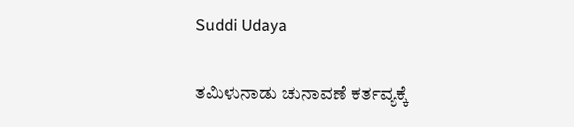Suddi Udaya

ತಮಿಳುನಾಡು ಚುನಾವಣೆ ಕರ್ತವ್ಯಕ್ಕೆ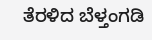ತೆರಳಿದ ಬೆಳ್ತಂಗಡಿ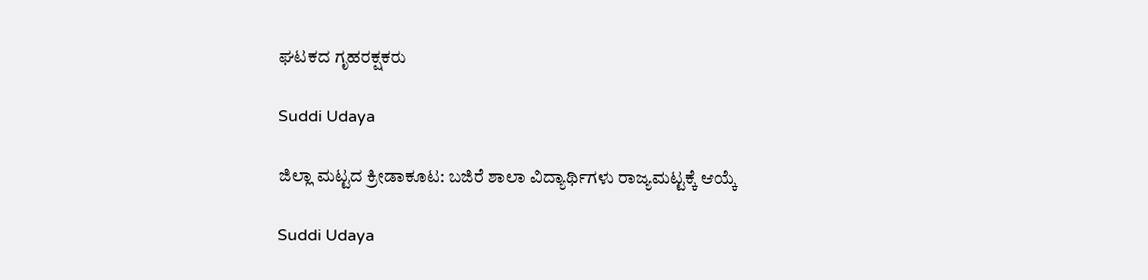ಘಟಕದ ಗೃಹರಕ್ಷಕರು

Suddi Udaya

ಜಿಲ್ಲಾ ಮಟ್ಟದ ಕ್ರೀಡಾಕೂಟ: ಬಜಿರೆ ಶಾಲಾ ವಿದ್ಯಾರ್ಥಿಗಳು ರಾಜ್ಯಮಟ್ಟಕ್ಕೆ ಆಯ್ಕೆ

Suddi Udaya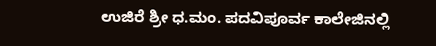ಉಜಿರೆ ಶ್ರೀ ಧ.ಮಂ. ಪದವಿಪೂರ್ವ ಕಾಲೇಜಿನಲ್ಲಿ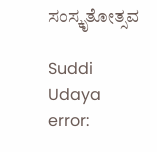ಸಂಸ್ಕೃತೋತ್ಸವ

Suddi Udaya
error: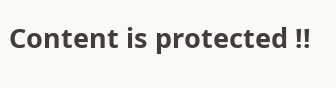Content is protected !!